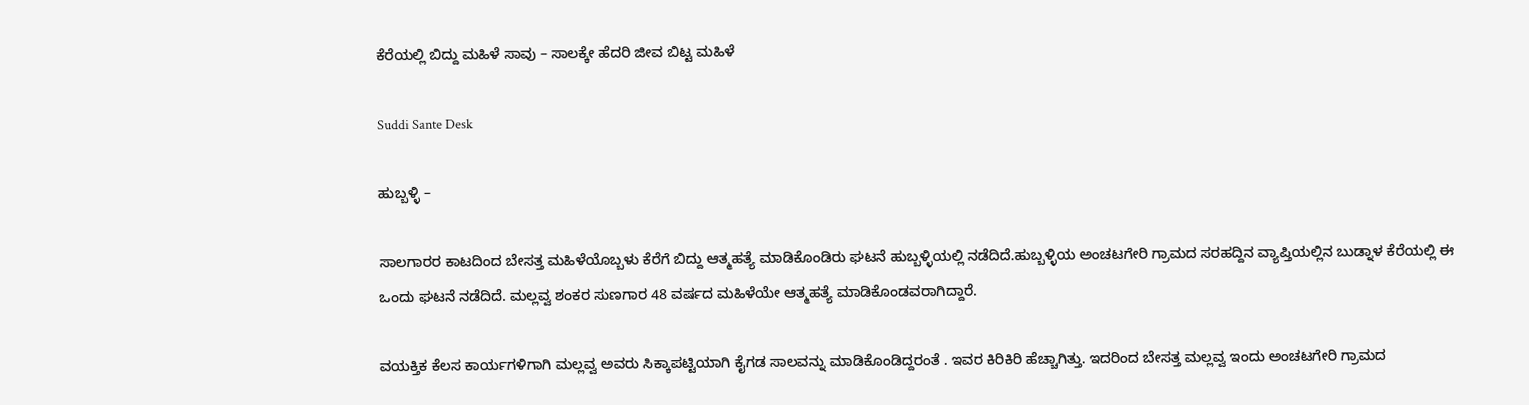ಕೆರೆಯಲ್ಲಿ ಬಿದ್ದು ಮಹಿಳೆ ಸಾವು – ಸಾಲಕ್ಕೇ ಹೆದರಿ ಜೀವ ಬಿಟ್ಟ ಮಹಿಳೆ

Suddi Sante Desk

ಹುಬ್ಬಳ್ಳಿ –

ಸಾಲಗಾರರ ಕಾಟದಿಂದ ಬೇಸತ್ತ ಮಹಿಳೆಯೊಬ್ಬಳು ಕೆರೆಗೆ ಬಿದ್ದು ಆತ್ಮಹತ್ಯೆ ಮಾಡಿಕೊಂಡಿರು ಘಟನೆ ಹುಬ್ಬಳ್ಳಿಯಲ್ಲಿ ನಡೆದಿದೆ.ಹುಬ್ಬಳ್ಳಿಯ ಅಂಚಟಗೇರಿ ಗ್ರಾಮದ ಸರಹದ್ದಿನ ವ್ಯಾಪ್ತಿಯಲ್ಲಿನ ಬುಡ್ನಾಳ ಕೆರೆಯಲ್ಲಿ ಈ ಒಂದು ಘಟನೆ ನಡೆದಿದೆ. ಮಲ್ಲವ್ವ ಶಂಕರ ಸುಣಗಾರ 48 ವರ್ಷದ ಮಹಿಳೆಯೇ ಆತ್ಮಹತ್ಯೆ ಮಾಡಿಕೊಂಡವರಾಗಿದ್ದಾರೆ.

ವಯಕ್ತಿಕ ಕೆಲಸ ಕಾರ್ಯಗಳಿಗಾಗಿ ಮಲ್ಲವ್ವ ಅವರು ಸಿಕ್ಕಾಪಟ್ಟಿಯಾಗಿ ಕೈಗಡ ಸಾಲವನ್ನು ಮಾಡಿಕೊಂಡಿದ್ದರಂತೆ . ಇವರ ಕಿರಿಕಿರಿ ಹೆಚ್ಚಾಗಿತ್ತು. ಇದರಿಂದ ಬೇಸತ್ತ ಮಲ್ಲವ್ವ ಇಂದು ಅಂಚಟಗೇರಿ ಗ್ರಾಮದ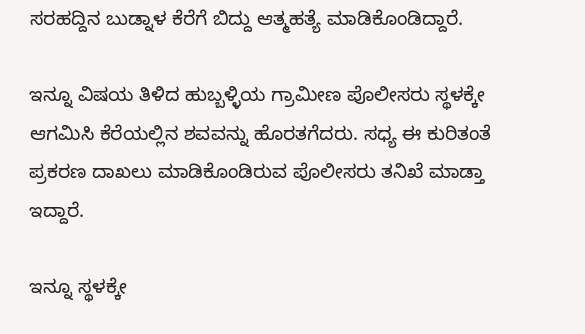ಸರಹದ್ದಿನ ಬುಡ್ನಾಳ ಕೆರೆಗೆ ಬಿದ್ದು ಆತ್ಮಹತ್ಯೆ ಮಾಡಿಕೊಂಡಿದ್ದಾರೆ.

ಇನ್ನೂ ವಿಷಯ ತಿಳಿದ ಹುಬ್ಬಳ್ಳಿಯ ಗ್ರಾಮೀಣ ಪೊಲೀಸರು ಸ್ಥಳಕ್ಕೇ ಆಗಮಿಸಿ ಕೆರೆಯಲ್ಲಿನ ಶವವನ್ನು ಹೊರತಗೆದರು. ಸಧ್ಯ ಈ ಕುರಿತಂತೆ ಪ್ರಕರಣ ದಾಖಲು ಮಾಡಿಕೊಂಡಿರುವ ಪೊಲೀಸರು ತನಿಖೆ ಮಾಡ್ತಾ ಇದ್ದಾರೆ.

ಇನ್ನೂ ಸ್ಥಳಕ್ಕೇ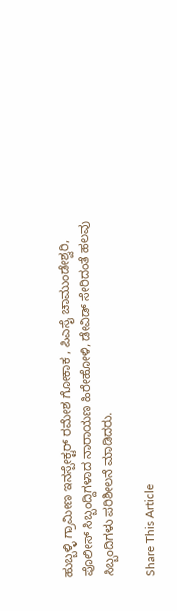ಹುಬ್ಬಳ್ಳಿ ಗ್ರಾಮೀಣ ಇನಸ್ಪೇಕ್ಟರ್ ರಮೇಶ ಗೋಕಾಕ , ಪಿಎಸೈ ಚಾಮುಂಡೇಶ್ವರಿ, ಪೊಲೀಸ್ ಸಿಬ್ಬಂದ್ದಿಗಳಾದ ನಾರಾಯಣ ಹಿರೇಹೋಳಿ, ಡೇವಿಡ್ ಸೇರಿದಂತೆ ಹಲವು ಸಿಬ್ಬಂದಿಗಳು ಪರಿಶೀಲನೆ ಮಾಡಿದರು.

Share This Article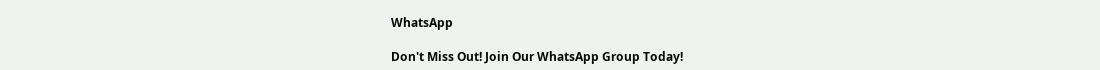WhatsApp

Don't Miss Out! Join Our WhatsApp Group Today!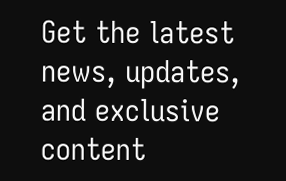Get the latest news, updates, and exclusive content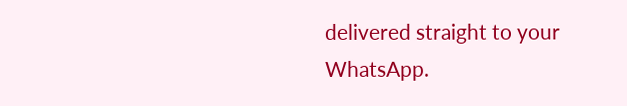delivered straight to your WhatsApp.